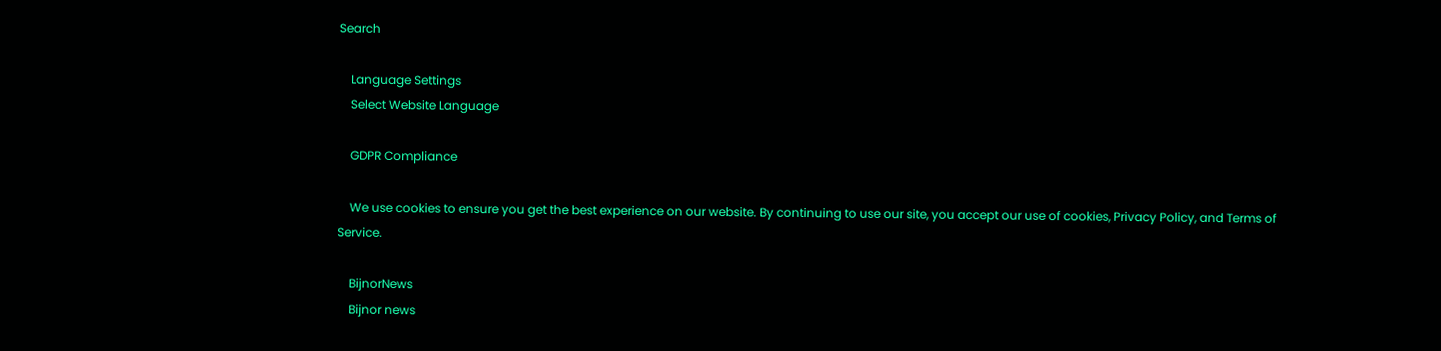Search

    Language Settings
    Select Website Language

    GDPR Compliance

    We use cookies to ensure you get the best experience on our website. By continuing to use our site, you accept our use of cookies, Privacy Policy, and Terms of Service.

    BijnorNews
    Bijnor news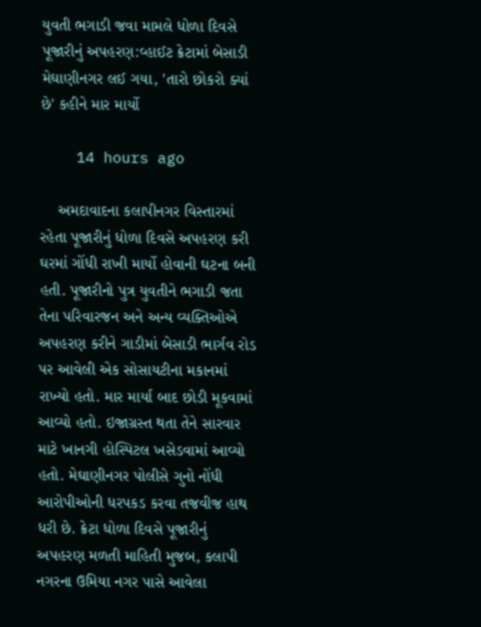યુવતી ભગાડી જવા મામલે ધોળા દિવસે પૂજારીનું અપહરણ:વ્હાઈટ ક્રેટામાં બેસાડી મેઘાણીનગર લઈ ગયા, 'તારો છોકરો ક્યાં છે' કહીને માર માર્યો

    14 hours ago

    અમદાવાદના કલાપીનગર વિસ્તારમાં રહેતા પૂજારીનું ધોળા દિવસે અપહરણ કરી ઘરમાં ગોંધી રાખી માર્યો હોવાની ઘટના બની હતી. પૂજારીનો પુત્ર યુવતીને ભગાડી જતા તેના પરિવારજન અને અન્ય વ્યક્તિઓએ અપહરણ કરીને ગાડીમાં બેસાડી ભાર્ગવ રોડ પર આવેલી એક સોસાયટીના મકાનમાં રાખ્યો હતો. માર માર્યા બાદ છોડી મૂકવામાં આવ્યો હતો. ઇજાગ્રસ્ત થતા તેને સારવાર માટે ખાનગી હોસ્પિટલ ખસેડવામાં આવ્યો હતો. મેઘાણીનગર પોલીસે ગુનો નોંધી આરોપીઓની ધરપકડ કરવા તજવીજ હાથ ધરી છે. ક્રેટા ધોળા દિવસે પૂજારીનું અપહરણ મળતી માહિતી મુજબ, કલાપી નગરના ઉમિયા નગર પાસે આવેલા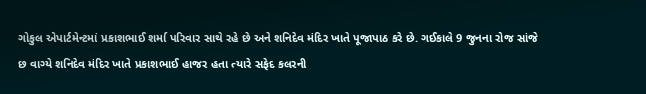ગોકુલ એપાર્ટમેન્ટમાં પ્રકાશભાઈ શર્મા પરિવાર સાથે રહે છે અને શનિદેવ મંદિર ખાતે પૂજાપાઠ કરે છે. ગઈકાલે 9 જુનના રોજ સાંજે છ વાગ્યે શનિદેવ મંદિર ખાતે પ્રકાશભાઈ હાજર હતા ત્યારે સફેદ કલરની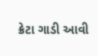ક્રેટા ગાડી આવી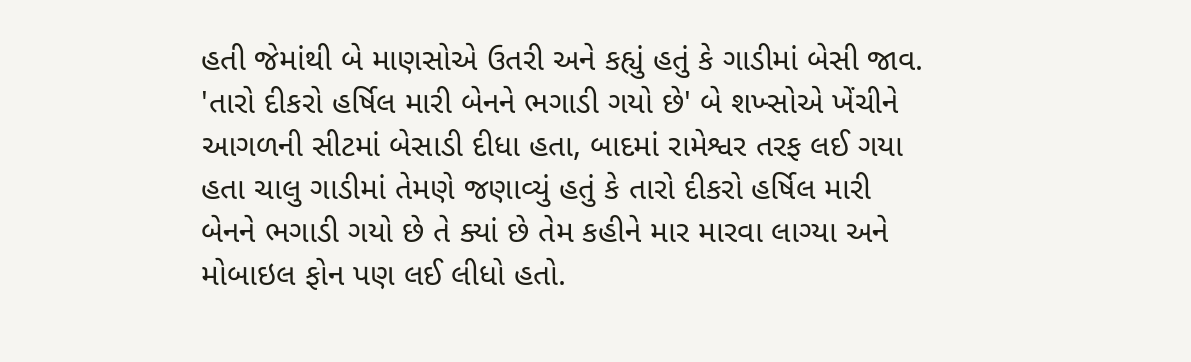હતી જેમાંથી બે માણસોએ ઉતરી અને કહ્યું હતું કે ગાડીમાં બેસી જાવ. 'તારો દીકરો હર્ષિલ મારી બેનને ભગાડી ગયો છે' બે શખ્સોએ ખેંચીને આગળની સીટમાં બેસાડી દીધા હતા, બાદમાં રામેશ્વર તરફ લઈ ગયા હતા ચાલુ ગાડીમાં તેમણે જણાવ્યું હતું કે તારો દીકરો હર્ષિલ મારી બેનને ભગાડી ગયો છે તે ક્યાં છે તેમ કહીને માર મારવા લાગ્યા અને મોબાઇલ ફોન પણ લઈ લીધો હતો.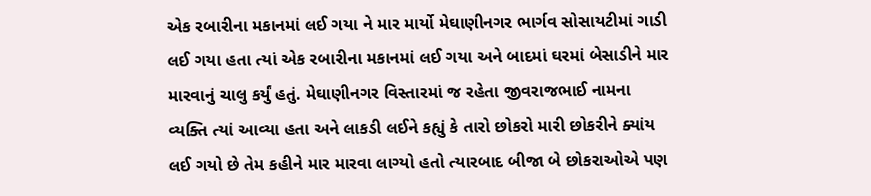એક રબારીના મકાનમાં લઈ ગયા ને માર માર્યો મેઘાણીનગર ભાર્ગવ સોસાયટીમાં ગાડી લઈ ગયા હતા ત્યાં એક રબારીના મકાનમાં લઈ ગયા અને બાદમાં ઘરમાં બેસાડીને માર મારવાનું ચાલુ કર્યું હતું. મેઘાણીનગર વિસ્તારમાં જ રહેતા જીવરાજભાઈ નામના વ્યક્તિ ત્યાં આવ્યા હતા અને લાકડી લઈને કહ્યું કે તારો છોકરો મારી છોકરીને ક્યાંય લઈ ગયો છે તેમ કહીને માર મારવા લાગ્યો હતો ત્યારબાદ બીજા બે છોકરાઓએ પણ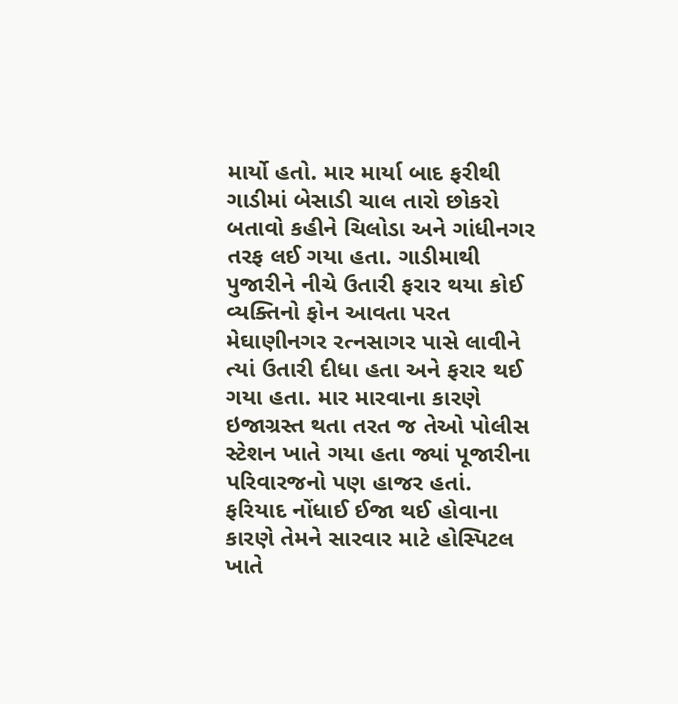માર્યો હતો. માર માર્યા બાદ ફરીથી ગાડીમાં બેસાડી ચાલ તારો છોકરો બતાવો કહીને ચિલોડા અને ગાંધીનગર તરફ લઈ ગયા હતા. ગાડીમાથી પુજારીને નીચે ઉતારી ફરાર થયા કોઈ વ્યક્તિનો ફોન આવતા પરત મેઘાણીનગર રત્નસાગર પાસે લાવીને ત્યાં ઉતારી દીધા હતા અને ફરાર થઈ ગયા હતા. માર મારવાના કારણે ઇજાગ્રસ્ત થતા તરત જ તેઓ પોલીસ સ્ટેશન ખાતે ગયા હતા જ્યાં પૂજારીના પરિવારજનો પણ હાજર હતાં. ફરિયાદ નોંધાઈ ઈજા થઈ હોવાના કારણે તેમને સારવાર માટે હોસ્પિટલ ખાતે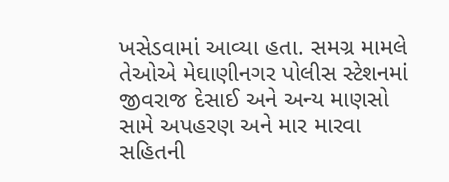ખસેડવામાં આવ્યા હતા. સમગ્ર મામલે તેઓએ મેઘાણીનગર પોલીસ સ્ટેશનમાં જીવરાજ દેસાઈ અને અન્ય માણસો સામે અપહરણ અને માર મારવા સહિતની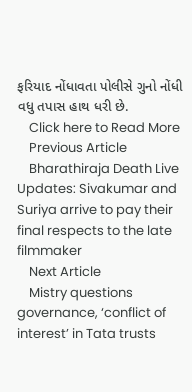ફરિયાદ નોંધાવતા પોલીસે ગુનો નોંધી વધુ તપાસ હાથ ધરી છે.
    Click here to Read More
    Previous Article
    Bharathiraja Death Live Updates: Sivakumar and Suriya arrive to pay their final respects to the late filmmaker
    Next Article
    Mistry questions governance, ‘conflict of interest’ in Tata trusts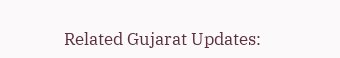Related Gujarat Updates: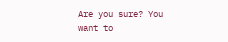Are you sure? You want to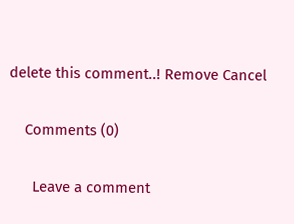delete this comment..! Remove Cancel

    Comments (0)

      Leave a comment